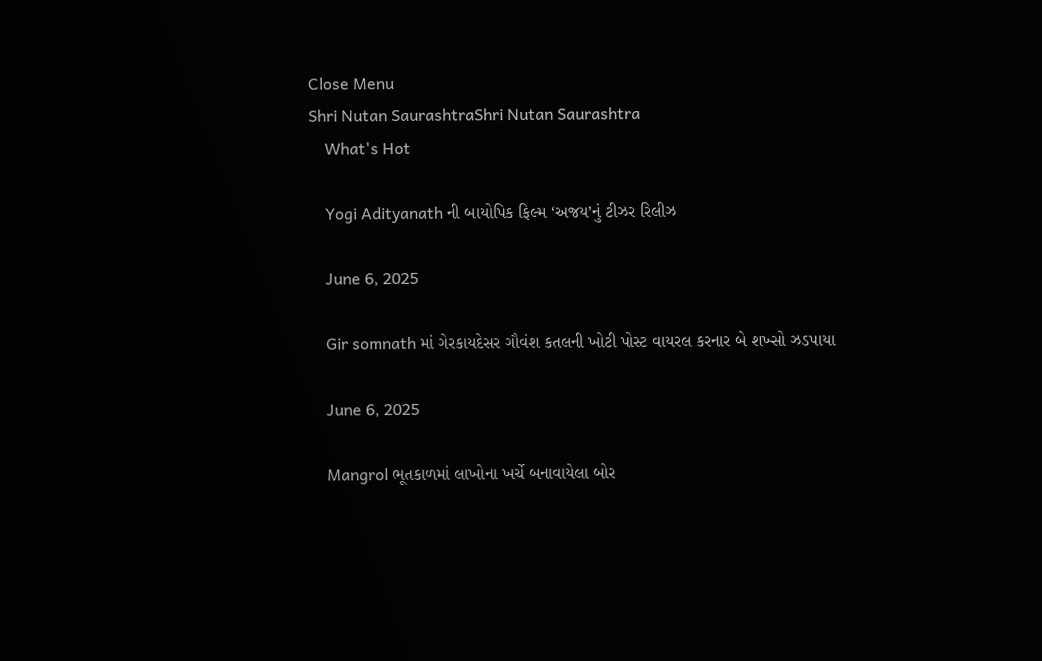Close Menu
Shri Nutan SaurashtraShri Nutan Saurashtra
    What's Hot

    Yogi Adityanath ની બાયોપિક ફિલ્મ ‘અજય’નું ટીઝર રિલીઝ

    June 6, 2025

    Gir somnath માં ગેરકાયદેસર ગૌવંશ કતલની ખોટી પોસ્ટ વાયરલ કરનાર બે શખ્સો ઝડપાયા

    June 6, 2025

    Mangrol ભૂતકાળમાં લાખોના ખર્ચે બનાવાયેલા બોર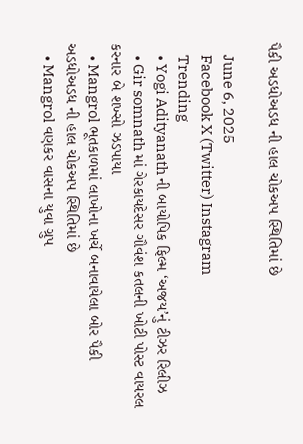પૈકી અડધોઅડધ ની હાલ ચોકઅપ સ્થિતિમાં છે

    June 6, 2025
    Facebook X (Twitter) Instagram
    Trending
    • Yogi Adityanath ની બાયોપિક ફિલ્મ ‘અજય’નું ટીઝર રિલીઝ
    • Gir somnath માં ગેરકાયદેસર ગૌવંશ કતલની ખોટી પોસ્ટ વાયરલ કરનાર બે શખ્સો ઝડપાયા
    • Mangrol ભૂતકાળમાં લાખોના ખર્ચે બનાવાયેલા બોર પૈકી અડધોઅડધ ની હાલ ચોકઅપ સ્થિતિમાં છે
    • Mangrol વણકર વાસના યુવા ગ્રુપ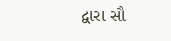દ્વારા સૌ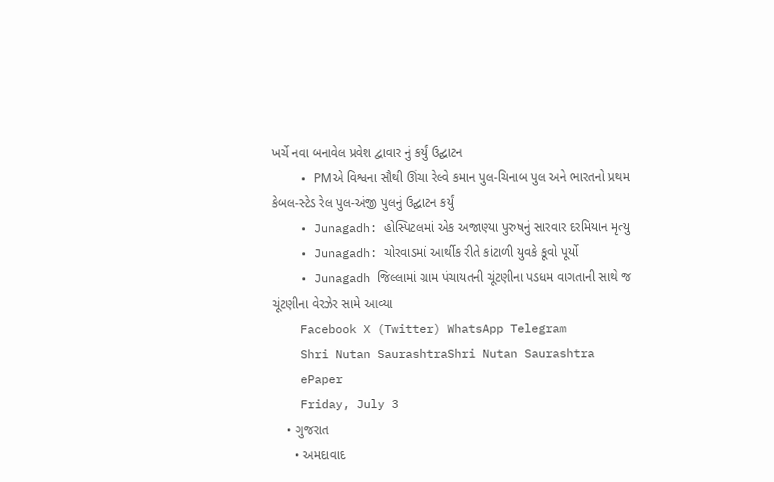ખર્ચે નવા બનાવેલ પ્રવેશ દ્વાવાર નું કર્યું ઉદ્ઘાટન
    • PMએ વિશ્વના સૌથી ઊંચા રેલ્વે કમાન પુલ-ચિનાબ પુલ અને ભારતનો પ્રથમ કેબલ-સ્ટેડ રેલ પુલ-અંજી પુલનું ઉદ્ઘાટન કર્યું
    • Junagadh: હોસ્પિટલમાં એક અજાણ્યા પુરુષનું સારવાર દરમિયાન મૃત્યુ
    • Junagadh: ચોરવાડમાં આર્થીક રીતે કાંટાળી યુવકે કૂવો પૂર્યો
    • Junagadh જિલ્લામાં ગ્રામ પંચાયતની ચૂંટણીના પડધમ વાગતાની સાથે જ ચૂંટણીના વેરઝેર સામે આવ્યા
    Facebook X (Twitter) WhatsApp Telegram
    Shri Nutan SaurashtraShri Nutan Saurashtra
    ePaper
    Friday, July 3
    • ગુજરાત
      • અમદાવાદ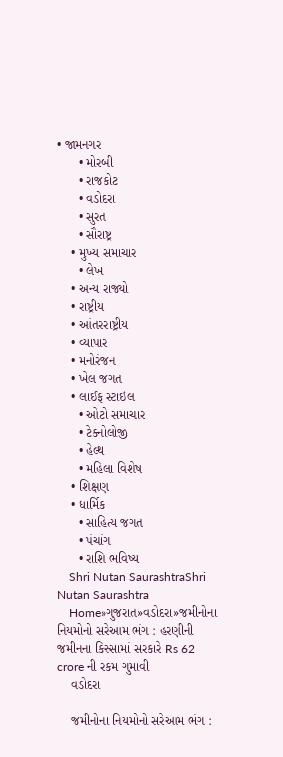• જામનગર
      • મોરબી
      • રાજકોટ
      • વડોદરા
      • સુરત
      • સૌરાષ્ટ્ર
    • મુખ્ય સમાચાર
      • લેખ
    • અન્ય રાજ્યો
    • રાષ્ટ્રીય
    • આંતરરાષ્ટ્રીય
    • વ્યાપાર
    • મનોરંજન
    • ખેલ જગત
    • લાઈફ સ્ટાઇલ
      • ઓટો સમાચાર
      • ટેક્નોલોજી
      • હેલ્થ
      • મહિલા વિશેષ
    • શિક્ષણ
    • ધાર્મિક
      • સાહિત્ય જગત
      • પંચાંગ
      • રાશિ ભવિષ્ય
    Shri Nutan SaurashtraShri Nutan Saurashtra
    Home»ગુજરાત»વડોદરા»જમીનોના નિયમોનો સરેઆમ ભંગ : હરણીની જમીનના કિસ્સામાં સરકારે Rs 62 crore ની રકમ ગુમાવી
    વડોદરા

    જમીનોના નિયમોનો સરેઆમ ભંગ :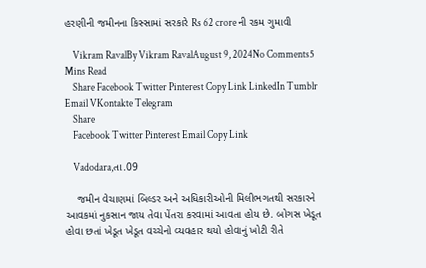હરણીની જમીનના કિસ્સામાં સરકારે Rs 62 crore ની રકમ ગુમાવી

    Vikram RavalBy Vikram RavalAugust 9, 2024No Comments5 Mins Read
    Share Facebook Twitter Pinterest Copy Link LinkedIn Tumblr Email VKontakte Telegram
    Share
    Facebook Twitter Pinterest Email Copy Link

    Vadodara,તા.09

    જમીન વેચાણમાં બિલ્ડર અને અધિકારીઓની મિલીભગતથી સરકારને આવકમાં નુકસાન જાય તેવા પેંતરા કરવામાં આવતા હોય છે. બોગસ ખેડૂત હોવા છતાં ખેડૂત ખેડૂત વચ્ચેનો વ્યવહાર થયો હોવાનું ખોટી રીતે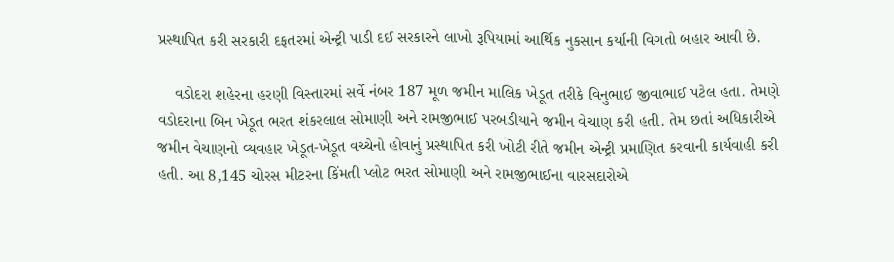પ્રસ્થાપિત કરી સરકારી દફતરમાં એન્ટ્રી પાડી દઈ સરકારને લાખો રૂપિયામાં આર્થિક નુકસાન કર્યાની વિગતો બહાર આવી છે.

    વડોદરા શહેરના હરણી વિસ્તારમાં સર્વે નંબર 187 મૂળ જમીન માલિક ખેડૂત તરીકે વિનુભાઈ જીવાભાઈ પટેલ હતા. તેમણે વડોદરાના બિન ખેડૂત ભરત શંકરલાલ સોમાણી અને રામજીભાઈ પરબડીયાને જમીન વેચાણ કરી હતી. તેમ છતાં અધિકારીએ જમીન વેચાણનો વ્યવહાર ખેડૂત-ખેડૂત વચ્ચેનો હોવાનું પ્રસ્થાપિત કરી ખોટી રીતે જમીન એન્ટ્રી પ્રમાણિત કરવાની કાર્યવાહી કરી હતી. આ 8,145 ચોરસ મીટરના કિંમતી પ્લોટ ભરત સોમાણી અને રામજીભાઈના વારસદારોએ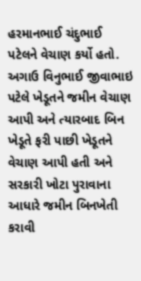હરમાનભાઈ ચંદુભાઈ પટેલને વેચાણ કર્યો હતો. અગાઉ વિનુભાઈ જીવાભાઇ પટેલે ખેડૂતને જમીન વેચાણ આપી અને ત્યારબાદ બિન ખેડૂતે ફરી પાછી ખેડૂતને વેચાણ આપી હતી અને સરકારી ખોટા પુરાવાના આધારે જમીન બિનખેતી કરાવી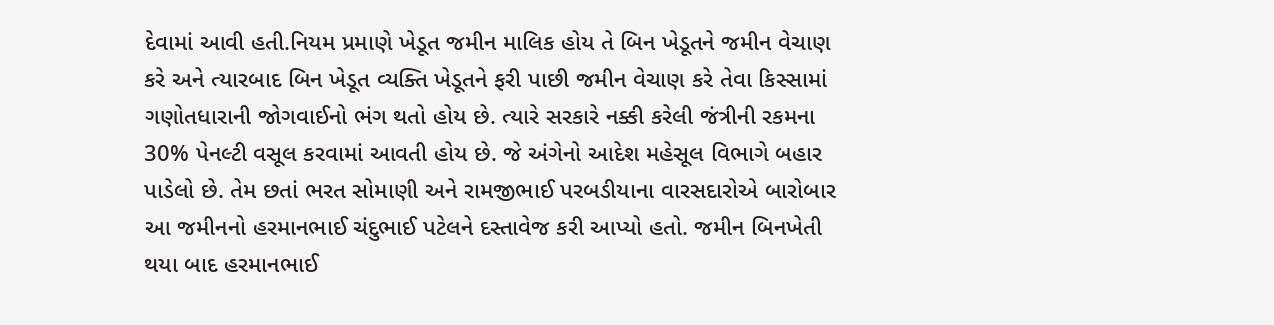દેવામાં આવી હતી.નિયમ પ્રમાણે ખેડૂત જમીન માલિક હોય તે બિન ખેડૂતને જમીન વેચાણ કરે અને ત્યારબાદ બિન ખેડૂત વ્યક્તિ ખેડૂતને ફરી પાછી જમીન વેચાણ કરે તેવા કિસ્સામાં ગણોતધારાની જોગવાઈનો ભંગ થતો હોય છે. ત્યારે સરકારે નક્કી કરેલી જંત્રીની રકમના 30% પેનલ્ટી વસૂલ કરવામાં આવતી હોય છે. જે અંગેનો આદેશ મહેસૂલ વિભાગે બહાર પાડેલો છે. તેમ છતાં ભરત સોમાણી અને રામજીભાઈ પરબડીયાના વારસદારોએ બારોબાર આ જમીનનો હરમાનભાઈ ચંદુભાઈ પટેલને દસ્તાવેજ કરી આપ્યો હતો. જમીન બિનખેતી થયા બાદ હરમાનભાઈ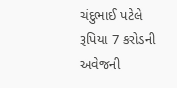ચંદુભાઈ પટેલે રૂપિયા 7 કરોડની અવેજની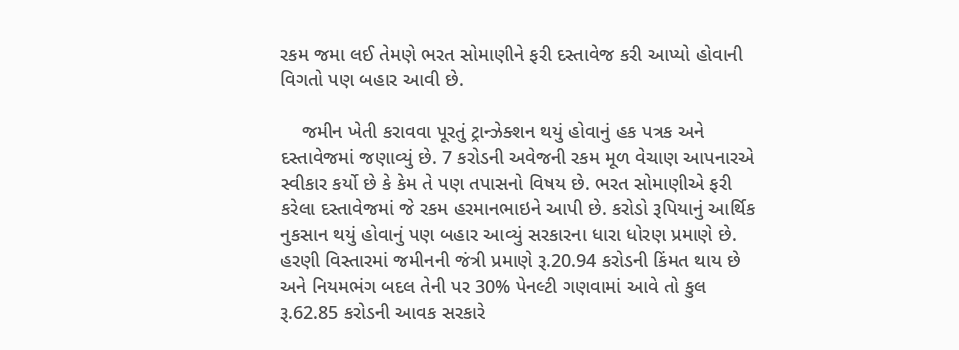રકમ જમા લઈ તેમણે ભરત સોમાણીને ફરી દસ્તાવેજ કરી આપ્યો હોવાની વિગતો પણ બહાર આવી છે.

    જમીન ખેતી કરાવવા પૂરતું ટ્રાન્ઝેક્શન થયું હોવાનું હક પત્રક અને દસ્તાવેજમાં જણાવ્યું છે. 7 કરોડની અવેજની રકમ મૂળ વેચાણ આપનારએ સ્વીકાર કર્યો છે કે કેમ તે પણ તપાસનો વિષય છે. ભરત સોમાણીએ ફરી કરેલા દસ્તાવેજમાં જે રકમ હરમાનભાઇને આપી છે. કરોડો રૂપિયાનું આર્થિક નુકસાન થયું હોવાનું પણ બહાર આવ્યું સરકારના ધારા ધોરણ પ્રમાણે છે. હરણી વિસ્તારમાં જમીનની જંત્રી પ્રમાણે રૂ.20.94 કરોડની કિંમત થાય છે અને નિયમભંગ બદલ તેની પર 30% પેનલ્ટી ગણવામાં આવે તો કુલ રૂ.62.85 કરોડની આવક સરકારે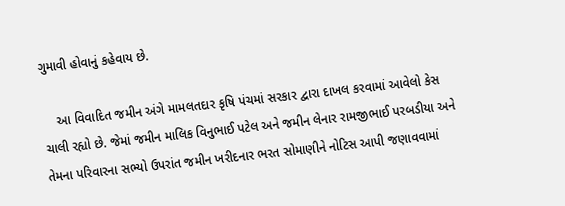ગુમાવી હોવાનું કહેવાય છે.

    આ વિવાદિત જમીન અંગે મામલતદાર કૃષિ પંચમાં સરકાર દ્વારા દાખલ કરવામાં આવેલો કેસ ચાલી રહ્યો છે. જેમાં જમીન માલિક વિનુભાઈ પટેલ અને જમીન લેનાર રામજીભાઈ પરબડીયા અને તેમના પરિવારના સભ્યો ઉપરાંત જમીન ખરીદનાર ભરત સોમાણીને નોટિસ આપી જણાવવામાં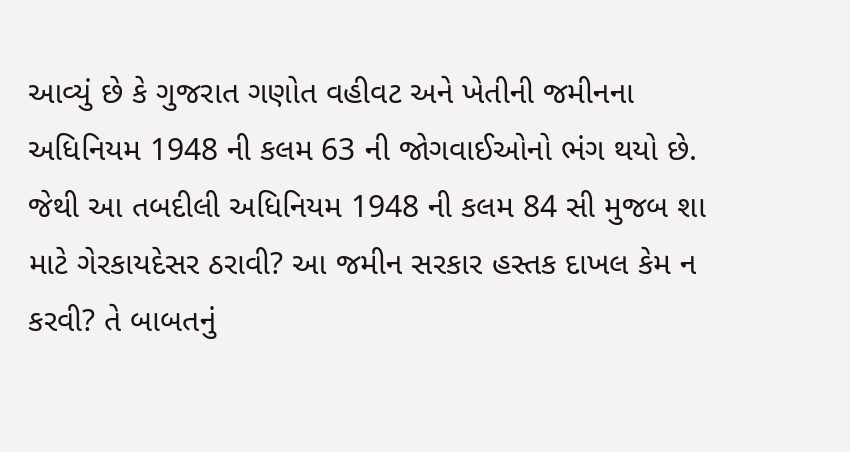આવ્યું છે કે ગુજરાત ગણોત વહીવટ અને ખેતીની જમીનના અધિનિયમ 1948 ની કલમ 63 ની જોગવાઈઓનો ભંગ થયો છે. જેથી આ તબદીલી અધિનિયમ 1948 ની કલમ 84 સી મુજબ શા માટે ગેરકાયદેસર ઠરાવી? આ જમીન સરકાર હસ્તક દાખલ કેમ ન કરવી? તે બાબતનું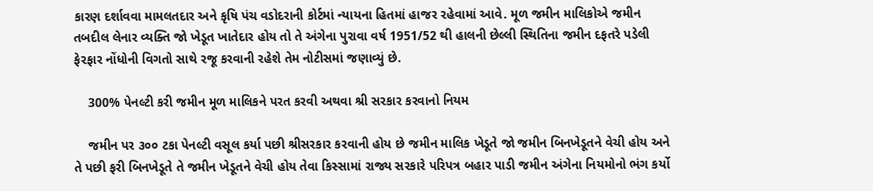કારણ દર્શાવવા મામલતદાર અને કૃષિ પંચ વડોદરાની કોર્ટમાં ન્યાયના હિતમાં હાજર રહેવામાં આવે. મૂળ જમીન માલિકોએ જમીન તબદીલ લેનાર વ્યક્તિ જો ખેડૂત ખાતેદાર હોય તો તે અંગેના પુરાવા વર્ષ 1951/52 થી હાલની છેલ્લી સ્થિતિના જમીન દફતરે પડેલી ફેરફાર નોંધોની વિગતો સાથે રજૂ કરવાની રહેશે તેમ નોટીસમાં જણાવ્યું છે.

    300% પેનલ્ટી કરી જમીન મૂળ માલિકને પરત કરવી અથવા શ્રી સરકાર કરવાનો નિયમ

    જમીન પર ૩૦૦ ટકા પેનલ્ટી વસૂલ કર્યા પછી શ્રીસરકાર કરવાની હોય છે જમીન માલિક ખેડૂતે જો જમીન બિનખેડૂતને વેચી હોય અને તે પછી ફરી બિનખેડૂતે તે જમીન ખેડૂતને વેચી હોય તેવા કિસ્સામાં રાજ્ય સરકારે પરિપત્ર બહાર પાડી જમીન અંગેના નિયમોનો ભંગ કર્યો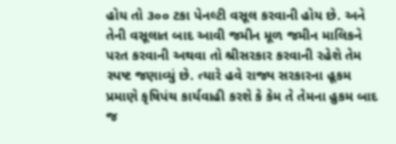હોય તો ૩૦૦ ટકા પેનલ્ટી વસૂલ કરવાની હોય છે. અને તેની વસૂલાત બાદ આવી જમીન મૂળ જમીન માલિકને પરત કરવાની અથવા તો શ્રીસરકાર કરવાની રહેશે તેમ સ્પષ્ટ જણાવ્યું છે. ત્યારે હવે રાજ્ય સરકારના હૂકમ પ્રમાણે કૃષિપંચ કાર્યવાહી કરશે કે કેમ તે તેમના હુકમ બાદ જ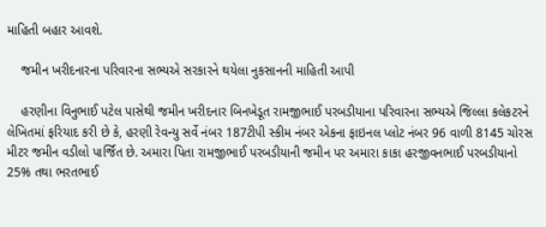માહિતી બહાર આવશે.

    જમીન ખરીદનારના પરિવારના સભ્યએ સરકારને થયેલા નુકસાનની માહિતી આપી

    હરણીના વિનુભાઈ પટેલ પાસેથી જમીન ખરીદનાર બિનખેડૂત રામજીભાઈ પરબડીયાના પરિવારના સભ્યએ જિલ્લા કલેકટરને લેખિતમાં ફરિયાદ કરી છે કે, હરણી રેવન્યુ સર્વે નંબર 187ટીપી સ્કીમ નંબર એકના ફાઇનલ પ્લોટ નંબર 96 વાળી 8145 ચોરસ મીટર જમીન વડીલો પાર્જિત છે. અમારા પિતા રામજીભાઈ પરબડીયાની જમીન પર અમારા કાકા હરજીવનભાઈ પરબડીયાનો 25% તથા ભરતભાઈ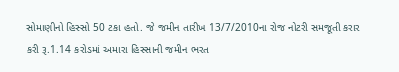સોમાણીનો હિસ્સો 50 ટકા હતો. જે જમીન તારીખ 13/7/2010ના રોજ નોટરી સમજૂતી કરાર કરી રૂ.1.14 કરોડમાં અમારા હિસ્સાની જમીન ભરત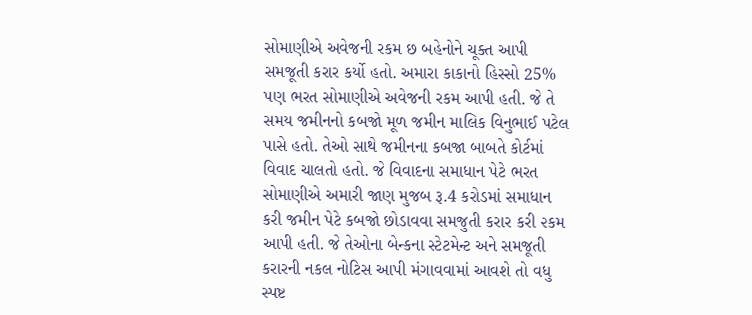સોમાણીએ અવેજની રકમ છ બહેનોને ચૂક્ત આપી સમજૂતી કરાર કર્યો હતો. અમારા કાકાનો હિસ્સો 25% પણ ભરત સોમાણીએ અવેજની રકમ આપી હતી. જે તે સમય જમીનનો કબજો મૂળ જમીન માલિક વિનુભાઈ પટેલ પાસે હતો. તેઓ સાથે જમીનના કબજા બાબતે કોર્ટમાં વિવાદ ચાલતો હતો. જે વિવાદના સમાધાન પેટે ભરત સોમાણીએ અમારી જાણ મુજબ રૂ.4 કરોડમાં સમાધાન કરી જમીન પેટે કબજો છોડાવવા સમજુતી કરાર કરી ૨કમ આપી હતી. જે તેઓના બેન્કના સ્ટેટમેન્ટ અને સમજૂતી કરારની નકલ નોટિસ આપી મંગાવવામાં આવશે તો વધુ સ્પષ્ટ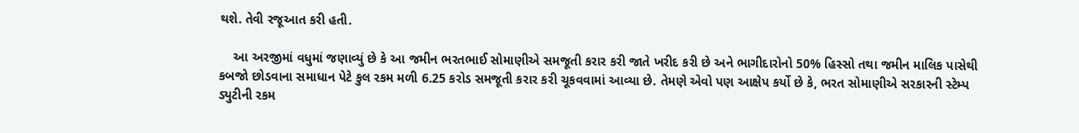થશે. તેવી રજૂઆત કરી હતી.

    આ અરજીમાં વધુમાં જણાવ્યું છે કે આ જમીન ભરતભાઈ સોમાણીએ સમજૂતી કરાર કરી જાતે ખરીદ કરી છે અને ભાગીદારોનો 50% હિસ્સો તથા જમીન માલિક પાસેથી કબજો છોડવાના સમાધાન પેટે કુલ રકમ મળી 6.25 કરોડ સમજૂતી કરાર કરી ચૂકવવામાં આવ્યા છે. તેમણે એવો પણ આક્ષેપ કર્યો છે કે, ભરત સોમાણીએ સરકારની સ્ટેમ્પ ડ્યુટીની રકમ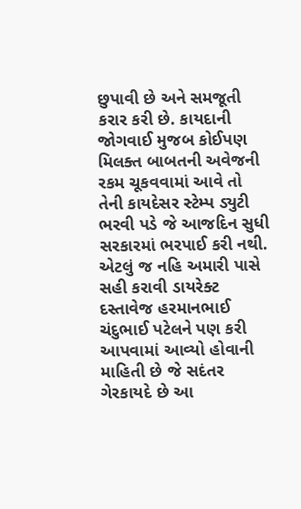છુપાવી છે અને સમજૂતી કરાર કરી છે. કાયદાની જોગવાઈ મુજબ કોઈપણ મિલક્ત બાબતની અવેજની રકમ ચૂકવવામાં આવે તો તેની કાયદેસર સ્ટેમ્પ ડ્યુટી ભરવી પડે જે આજદિન સુધી સરકારમાં ભરપાઈ કરી નથી. એટલું જ નહિ અમારી પાસે સહી કરાવી ડાયરેક્ટ દસ્તાવેજ હરમાનભાઈ ચંદુભાઈ પટેલને પણ કરી આપવામાં આવ્યો હોવાની માહિતી છે જે સદંતર ગેરકાયદે છે આ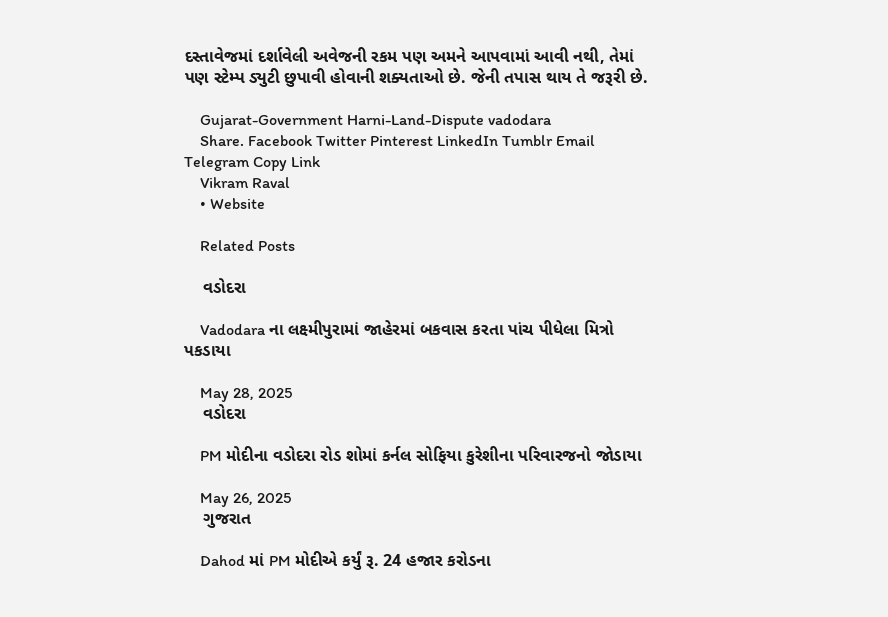દસ્તાવેજમાં દર્શાવેલી અવેજની રકમ પણ અમને આપવામાં આવી નથી, તેમાં પણ સ્ટેમ્પ ડ્યુટી છુપાવી હોવાની શક્યતાઓ છે. જેની તપાસ થાય તે જરૂરી છે.

    Gujarat-Government Harni-Land-Dispute vadodara
    Share. Facebook Twitter Pinterest LinkedIn Tumblr Email Telegram Copy Link
    Vikram Raval
    • Website

    Related Posts

    વડોદરા

    Vadodara ના લક્ષ્મીપુરામાં જાહેરમાં બકવાસ કરતા પાંચ પીધેલા મિત્રો પકડાયા

    May 28, 2025
    વડોદરા

    PM મોદીના વડોદરા રોડ શોમાં કર્નલ સોફિયા કુરેશીના પરિવારજનો જોડાયા

    May 26, 2025
    ગુજરાત

    Dahod માં PM મોદીએ કર્યું રૂ. 24 હજાર કરોડના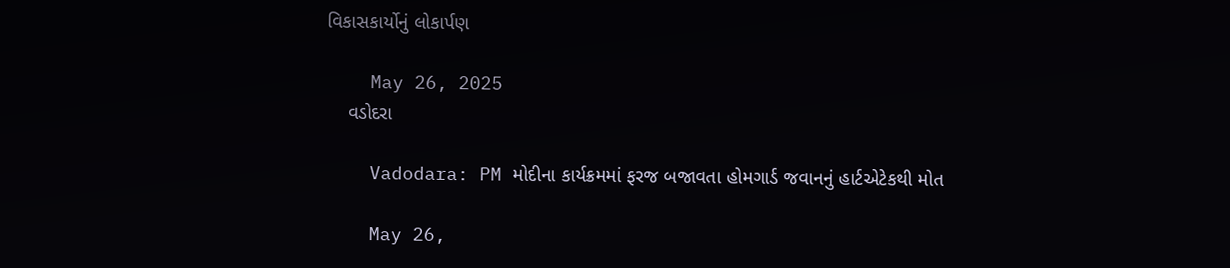વિકાસકાર્યોનું લોકાર્પણ

    May 26, 2025
    વડોદરા

    Vadodara: PM મોદીના કાર્યક્રમમાં ફરજ બજાવતા હોમગાર્ડ જવાનનું હાર્ટએટેકથી મોત

    May 26,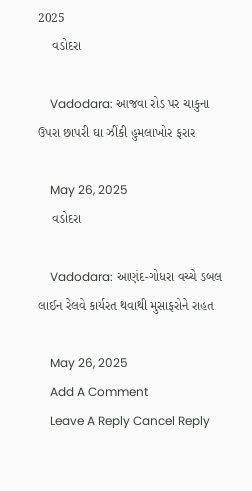2025
    વડોદરા

    Vadodara: આજવા રોડ પર ચાકુના ઉપરા છાપરી ઘા ઝીંકી હુમલાખોર ફરાર

    May 26, 2025
    વડોદરા

    Vadodara: આણંદ-ગોધરા વચ્ચે ડબલ લાઈન રેલવે કાર્યરત થવાથી મુસાફરોને રાહત

    May 26, 2025
    Add A Comment
    Leave A Reply Cancel Reply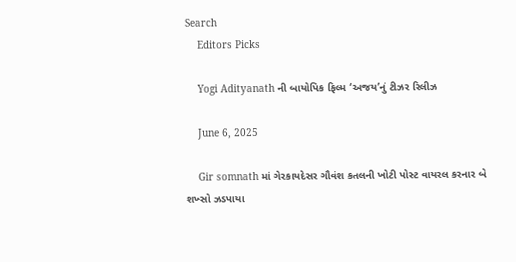Search
    Editors Picks

    Yogi Adityanath ની બાયોપિક ફિલ્મ ‘અજય’નું ટીઝર રિલીઝ

    June 6, 2025

    Gir somnath માં ગેરકાયદેસર ગૌવંશ કતલની ખોટી પોસ્ટ વાયરલ કરનાર બે શખ્સો ઝડપાયા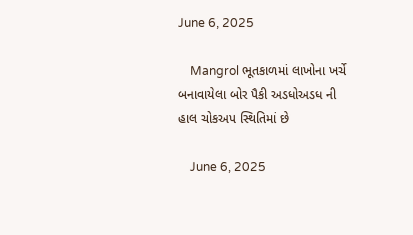June 6, 2025

    Mangrol ભૂતકાળમાં લાખોના ખર્ચે બનાવાયેલા બોર પૈકી અડધોઅડધ ની હાલ ચોકઅપ સ્થિતિમાં છે

    June 6, 2025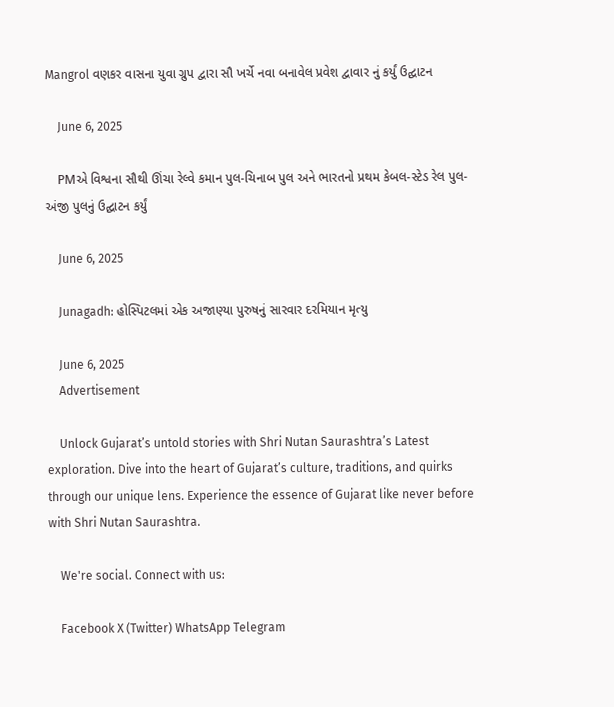Mangrol વણકર વાસના યુવા ગ્રુપ દ્વારા સૌ ખર્ચે નવા બનાવેલ પ્રવેશ દ્વાવાર નું કર્યું ઉદ્ઘાટન

    June 6, 2025

    PMએ વિશ્વના સૌથી ઊંચા રેલ્વે કમાન પુલ-ચિનાબ પુલ અને ભારતનો પ્રથમ કેબલ-સ્ટેડ રેલ પુલ-અંજી પુલનું ઉદ્ઘાટન કર્યું

    June 6, 2025

    Junagadh: હોસ્પિટલમાં એક અજાણ્યા પુરુષનું સારવાર દરમિયાન મૃત્યુ

    June 6, 2025
    Advertisement

    Unlock Gujarat’s untold stories with Shri Nutan Saurashtra’s Latest exploration. Dive into the heart of Gujarat’s culture, traditions, and quirks through our unique lens. Experience the essence of Gujarat like never before with Shri Nutan Saurashtra.

    We're social. Connect with us:

    Facebook X (Twitter) WhatsApp Telegram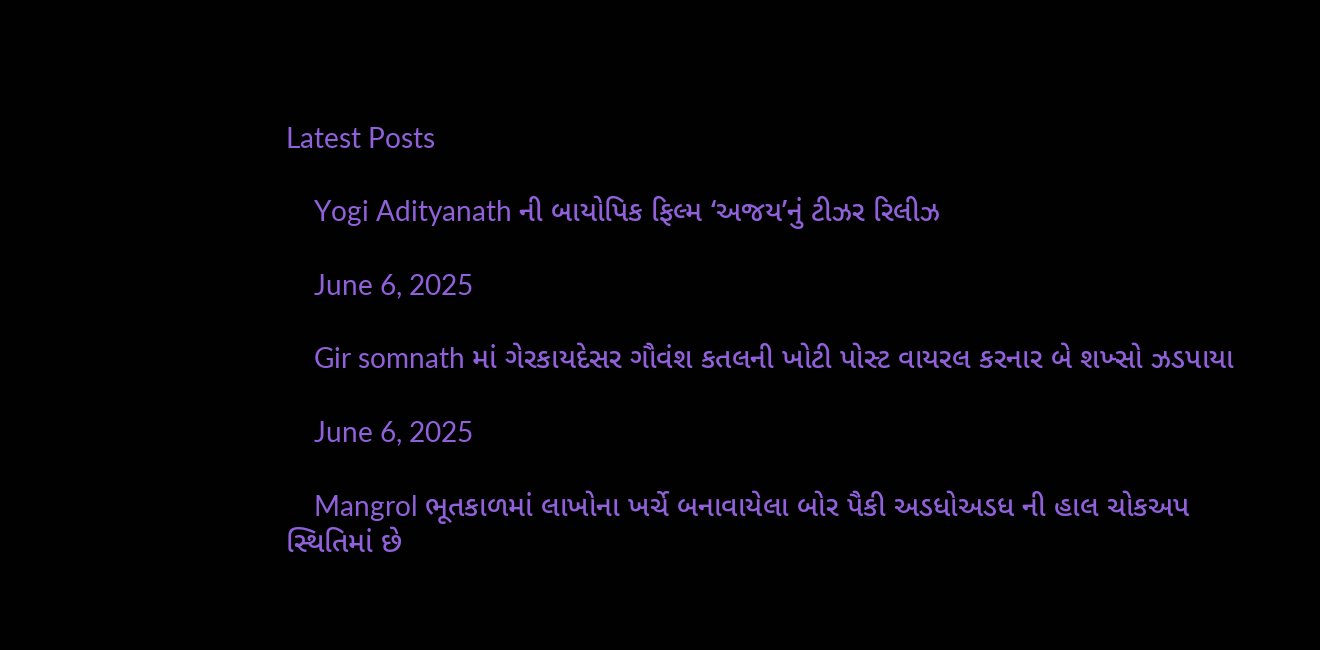Latest Posts

    Yogi Adityanath ની બાયોપિક ફિલ્મ ‘અજય’નું ટીઝર રિલીઝ

    June 6, 2025

    Gir somnath માં ગેરકાયદેસર ગૌવંશ કતલની ખોટી પોસ્ટ વાયરલ કરનાર બે શખ્સો ઝડપાયા

    June 6, 2025

    Mangrol ભૂતકાળમાં લાખોના ખર્ચે બનાવાયેલા બોર પૈકી અડધોઅડધ ની હાલ ચોકઅપ સ્થિતિમાં છે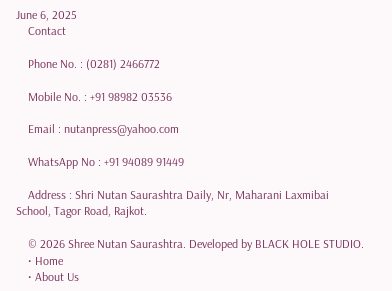June 6, 2025
    Contact

    Phone No. : (0281) 2466772

    Mobile No. : +91 98982 03536

    Email : nutanpress@yahoo.com

    WhatsApp No : +91 94089 91449

    Address : Shri Nutan Saurashtra Daily, Nr, Maharani Laxmibai School, Tagor Road, Rajkot.

    © 2026 Shree Nutan Saurashtra. Developed by BLACK HOLE STUDIO.
    • Home
    • About Us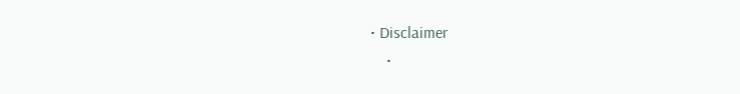• Disclaimer
    •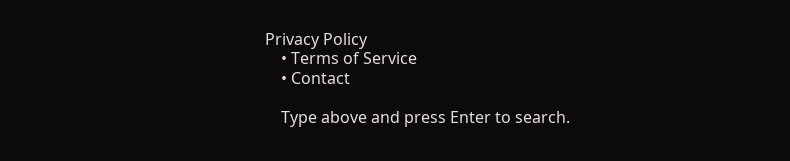Privacy Policy
    • Terms of Service
    • Contact

    Type above and press Enter to search.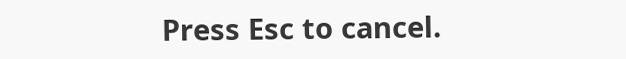Press Esc to cancel.